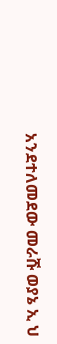አንደተለመደው መራሹ ወያኔ ኢ ህ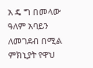አ ዴ ግ በመላው ዓለም አባይን ለመገደብ በሚል ምክኒያት የዋህ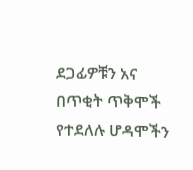ደጋፊዎቹን አና በጥቂት ጥቅሞች የተደለሉ ሆዳሞችን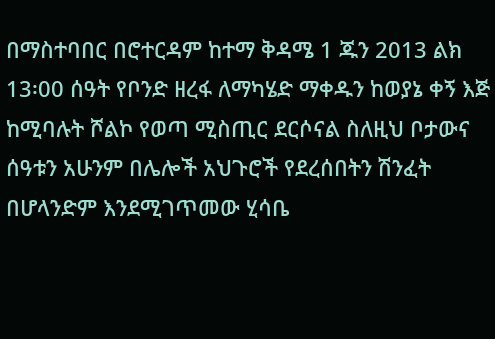በማስተባበር በሮተርዳም ከተማ ቅዳሜ 1 ጁን 2013 ልክ 13፡00 ሰዓት የቦንድ ዘረፋ ለማካሄድ ማቀዱን ከወያኔ ቀኝ እጅ ከሚባሉት ሾልኮ የወጣ ሚስጢር ደርሶናል ስለዚህ ቦታውና ሰዓቱን አሁንም በሌሎች አህጉሮች የደረሰበትን ሽንፈት በሆላንድም እንደሚገጥመው ሂሳቤ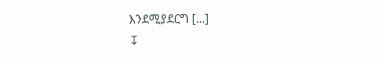እንደሚያደርግ [...]
↧